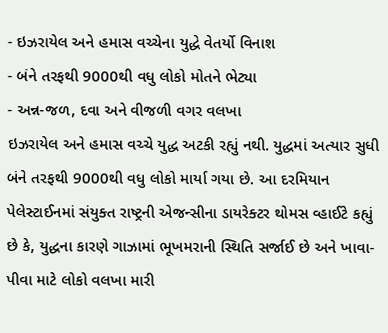- ઇઝરાયેલ અને હમાસ વચ્ચેના યુદ્ધે વેતર્યો વિનાશ
- બંને તરફથી 9000થી વધુ લોકો મોતને ભેટ્યા
- અન્ન-જળ, દવા અને વીજળી વગર વલખા
ઇઝરાયેલ અને હમાસ વચ્ચે યુદ્ધ અટકી રહ્યું નથી. યુદ્ધમાં અત્યાર સુધી બંને તરફથી 9000થી વધુ લોકો માર્યા ગયા છે. આ દરમિયાન પેલેસ્ટાઈનમાં સંયુક્ત રાષ્ટ્રની એજન્સીના ડાયરેક્ટર થોમસ વ્હાઈટે કહ્યું છે કે, યુદ્ધના કારણે ગાઝામાં ભૂખમરાની સ્થિતિ સર્જાઈ છે અને ખાવા-પીવા માટે લોકો વલખા મારી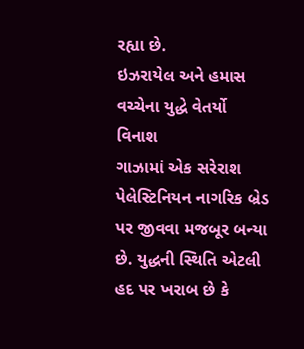રહ્યા છે.
ઇઝરાયેલ અને હમાસ વચ્ચેના યુદ્ધે વેતર્યો વિનાશ
ગાઝામાં એક સરેરાશ પેલેસ્ટિનિયન નાગરિક બ્રેડ પર જીવવા મજબૂર બન્યા છે. યુદ્ધની સ્થિતિ એટલી હદ પર ખરાબ છે કે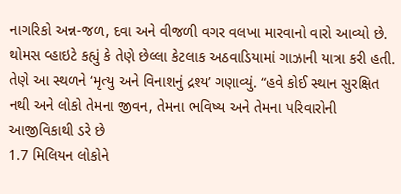નાગરિકો અન્ન-જળ, દવા અને વીજળી વગર વલખા મારવાનો વારો આવ્યો છે. થોમસ વ્હાઇટે કહ્યું કે તેણે છેલ્લા કેટલાક અઠવાડિયામાં ગાઝાની યાત્રા કરી હતી. તેણે આ સ્થળને ‘મૃત્યુ અને વિનાશનું દ્રશ્ય’ ગણાવ્યું. “હવે કોઈ સ્થાન સુરક્ષિત નથી અને લોકો તેમના જીવન, તેમના ભવિષ્ય અને તેમના પરિવારોની આજીવિકાથી ડરે છે
1.7 મિલિયન લોકોને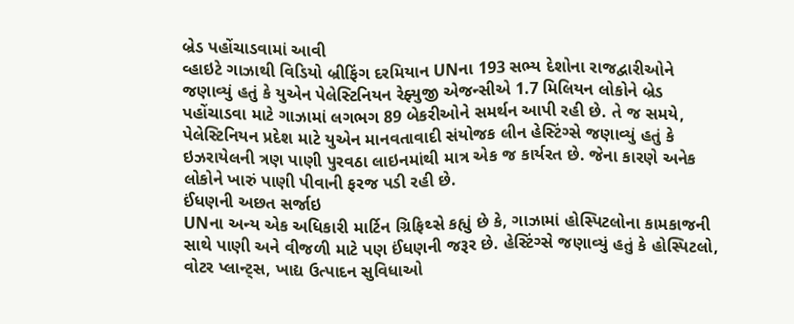બ્રેડ પહોંચાડવામાં આવી
વ્હાઇટે ગાઝાથી વિડિયો બ્રીફિંગ દરમિયાન UNના 193 સભ્ય દેશોના રાજદ્વારીઓને જણાવ્યું હતું કે યુએન પેલેસ્ટિનિયન રેફ્યુજી એજન્સીએ 1.7 મિલિયન લોકોને બ્રેડ પહોંચાડવા માટે ગાઝામાં લગભગ 89 બેકરીઓને સમર્થન આપી રહી છે. તે જ સમયે, પેલેસ્ટિનિયન પ્રદેશ માટે યુએન માનવતાવાદી સંયોજક લીન હેસ્ટિંગ્સે જણાવ્યું હતું કે ઇઝરાયેલની ત્રણ પાણી પુરવઠા લાઇનમાંથી માત્ર એક જ કાર્યરત છે. જેના કારણે અનેક લોકોને ખારું પાણી પીવાની ફરજ પડી રહી છે.
ઈંધણની અછત સર્જાઇ
UNના અન્ય એક અધિકારી માર્ટિન ગ્રિફિથ્સે કહ્યું છે કે, ગાઝામાં હોસ્પિટલોના કામકાજની સાથે પાણી અને વીજળી માટે પણ ઈંધણની જરૂર છે. હેસ્ટિંગ્સે જણાવ્યું હતું કે હોસ્પિટલો, વોટર પ્લાન્ટ્સ, ખાદ્ય ઉત્પાદન સુવિધાઓ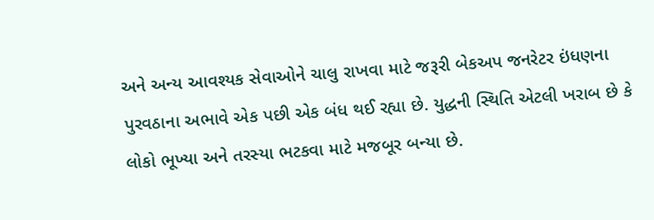અને અન્ય આવશ્યક સેવાઓને ચાલુ રાખવા માટે જરૂરી બેકઅપ જનરેટર ઇંધણના પુરવઠાના અભાવે એક પછી એક બંધ થઈ રહ્યા છે. યુદ્ધની સ્થિતિ એટલી ખરાબ છે કે લોકો ભૂખ્યા અને તરસ્યા ભટકવા માટે મજબૂર બન્યા છે.